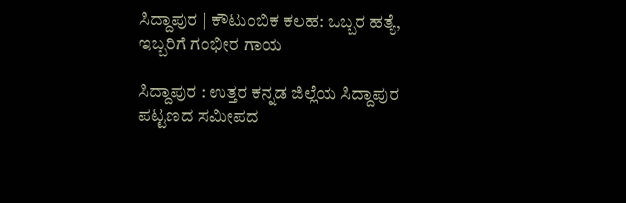ಸಿದ್ದಾಪುರ | ಕೌಟುಂಬಿಕ ಕಲಹ: ಒಬ್ಬರ ಹತ್ಯೆ, ಇಬ್ಬರಿಗೆ ಗಂಭೀರ ಗಾಯ

ಸಿದ್ದಾಪುರ : ಉತ್ತರ ಕನ್ನಡ ಜಿಲ್ಲೆಯ ಸಿದ್ದಾಪುರ ಪಟ್ಟಣದ ಸಮೀಪದ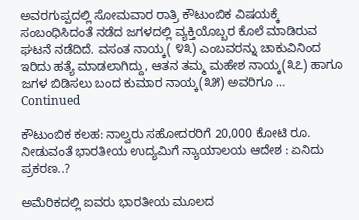ಅವರಗುಪ್ಪದಲ್ಲಿ ಸೋಮವಾರ ರಾತ್ರಿ ಕೌಟುಂಬಿಕ ವಿಷಯಕ್ಕೆ ಸಂಬಂಧಿಸಿದಂತೆ ನಡೆದ ಜಗಳದಲ್ಲಿ ವ್ಯಕ್ತಿಯೊಬ್ಬರ ಕೊಲೆ ಮಾಡಿರುವ ಘಟನೆ ನಡೆದಿದೆ. ವಸಂತ ನಾಯ್ಕ( ೪೩) ಎಂಬವರನ್ನು ಚಾಕುವಿನಿಂದ ಇರಿದು ಹತ್ಯೆ ಮಾಡಲಾಗಿದ್ದು, ಆತನ ತಮ್ಮ ಮಹೇಶ ನಾಯ್ಕ(೩೭) ಹಾಗೂ ಜಗಳ ಬಿಡಿಸಲು ಬಂದ ಕುಮಾರ ನಾಯ್ಕ(೩೫) ಅವರಿಗೂ … Continued

ಕೌಟುಂಬಿಕ ಕಲಹ: ನಾಲ್ವರು ಸಹೋದರರಿಗೆ 20,000 ಕೋಟಿ ರೂ. ನೀಡುವಂತೆ ಭಾರತೀಯ ಉದ್ಯಮಿಗೆ ನ್ಯಾಯಾಲಯ ಆದೇಶ : ಏನಿದು ಪ್ರಕರಣ..?

ಅಮೆರಿಕದಲ್ಲಿ ಐವರು ಭಾರತೀಯ ಮೂಲದ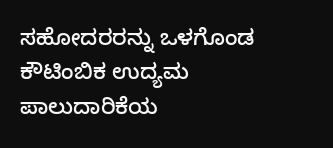ಸಹೋದರರನ್ನು ಒಳಗೊಂಡ ಕೌಟಿಂಬಿಕ ಉದ್ಯಮ ಪಾಲುದಾರಿಕೆಯ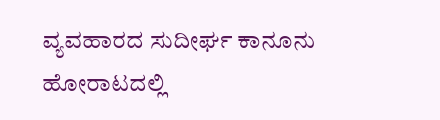ವ್ಯವಹಾರದ ಸುದೀರ್ಘ ಕಾನೂನು ಹೋರಾಟದಲ್ಲಿ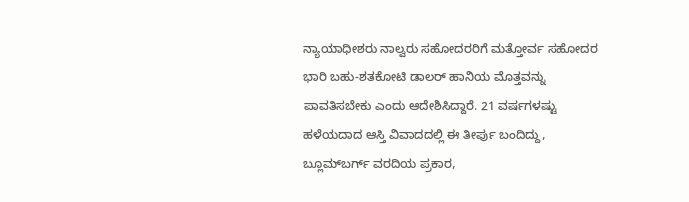ನ್ಯಾಯಾಧೀಶರು ನಾಲ್ವರು ಸಹೋದರರಿಗೆ ಮತ್ತೋರ್ವ ಸಹೋದರ ಭಾರಿ ಬಹು-ಶತಕೋಟಿ ಡಾಲರ್ ಹಾನಿಯ ಮೊತ್ತವನ್ನು ಪಾವತಿಸಬೇಕು ಎಂದು ಆದೇಶಿಸಿದ್ದಾರೆ. 21 ವರ್ಷಗಳಷ್ಟು ಹಳೆಯದಾದ ಆಸ್ತಿ ವಿವಾದದಲ್ಲಿ ಈ ತೀರ್ಪು ಬಂದಿದ್ದು, ಬ್ಲೂಮ್‌ಬರ್ಗ್ ವರದಿಯ ಪ್ರಕಾರ,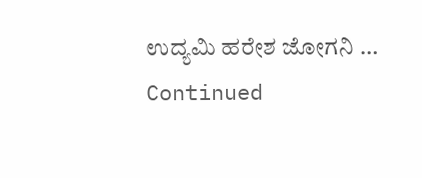ಉದ್ಯಮಿ ಹರೇಶ ಜೋಗನಿ … Continued